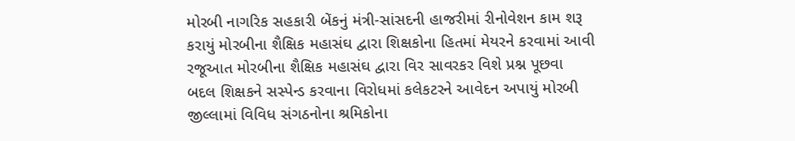મોરબી નાગરિક સહકારી બેંકનું મંત્રી-સાંસદની હાજરીમાં રીનોવેશન કામ શરૂ કરાયું મોરબીના શૈક્ષિક મહાસંઘ દ્વારા શિક્ષકોના હિતમાં મેયરને કરવામાં આવી રજૂઆત મોરબીના શૈક્ષિક મહાસંઘ દ્વારા વિર સાવરકર વિશે પ્રશ્ન પૂછવા બદલ શિક્ષકને સસ્પેન્ડ કરવાના વિરોધમાં કલેકટરને આવેદન અપાયું મોરબી જીલ્લામાં વિવિધ સંગઠનોના શ્રમિકોના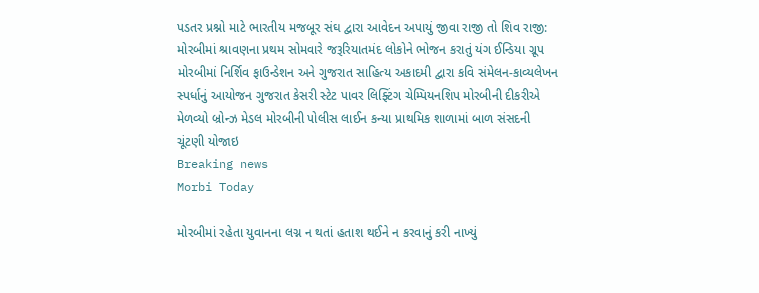પડતર પ્રશ્નો માટે ભારતીય મજબૂર સંઘ દ્વારા આવેદન અપાયું જીવા રાજી તો શિવ રાજી: મોરબીમાં શ્રાવણના પ્રથમ સોમવારે જરૂરિયાતમંદ લોકોને ભોજન કરાતું યંગ ઈન્ડિયા ગ્રૂપ મોરબીમાં નિર્શિવ ફાઉન્ડેશન અને ગુજરાત સાહિત્ય અકાદમી દ્વારા કવિ સંમેલન-કાવ્યલેખન સ્પર્ધાનું આયોજન ગુજરાત કેસરી સ્ટેટ પાવર લિફ્ટિંગ ચેમ્પિયનશિપ મોરબીની દીકરીએ મેળવ્યો બ્રોન્ઝ મેડલ મોરબીની પોલીસ લાઈન કન્યા પ્રાથમિક શાળામાં બાળ સંસદની ચૂંટણી યોજાઇ
Breaking news
Morbi Today

મોરબીમાં રહેતા યુવાનના લગ્ન ન થતાં હતાશ થઈને ન કરવાનું કરી નાખ્યું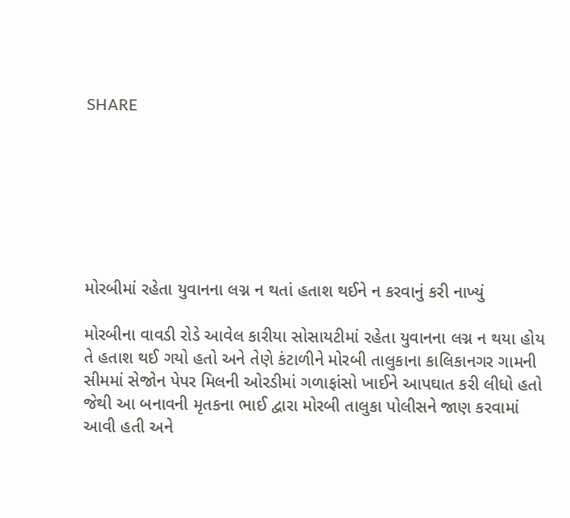SHARE







મોરબીમાં રહેતા યુવાનના લગ્ન ન થતાં હતાશ થઈને ન કરવાનું કરી નાખ્યું

મોરબીના વાવડી રોડે આવેલ કારીયા સોસાયટીમાં રહેતા યુવાનના લગ્ન ન થયા હોય તે હતાશ થઈ ગયો હતો અને તેણે કંટાળીને મોરબી તાલુકાના કાલિકાનગર ગામની સીમમાં સેજોન પેપર મિલની ઓરડીમાં ગળાફાંસો ખાઈને આપઘાત કરી લીધો હતો જેથી આ બનાવની મૃતકના ભાઈ દ્વારા મોરબી તાલુકા પોલીસને જાણ કરવામાં આવી હતી અને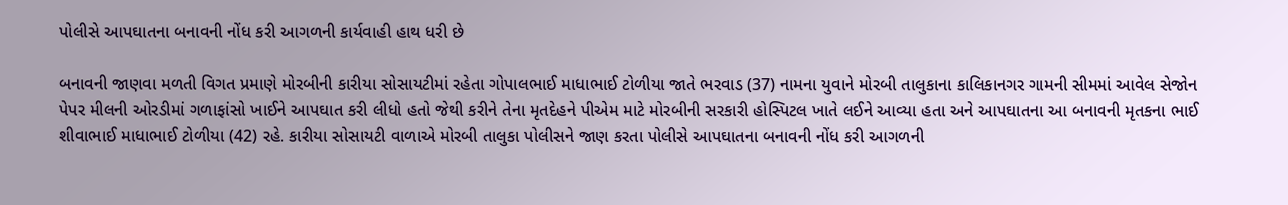પોલીસે આપઘાતના બનાવની નોંધ કરી આગળની કાર્યવાહી હાથ ધરી છે

બનાવની જાણવા મળતી વિગત પ્રમાણે મોરબીની કારીયા સોસાયટીમાં રહેતા ગોપાલભાઈ માધાભાઈ ટોળીયા જાતે ભરવાડ (37) નામના યુવાને મોરબી તાલુકાના કાલિકાનગર ગામની સીમમાં આવેલ સેજોન પેપર મીલની ઓરડીમાં ગળાફાંસો ખાઈને આપઘાત કરી લીધો હતો જેથી કરીને તેના મૃતદેહને પીએમ માટે મોરબીની સરકારી હોસ્પિટલ ખાતે લઈને આવ્યા હતા અને આપઘાતના આ બનાવની મૃતકના ભાઈ શીવાભાઈ માધાભાઈ ટોળીયા (42) રહે. કારીયા સોસાયટી વાળાએ મોરબી તાલુકા પોલીસને જાણ કરતા પોલીસે આપઘાતના બનાવની નોંધ કરી આગળની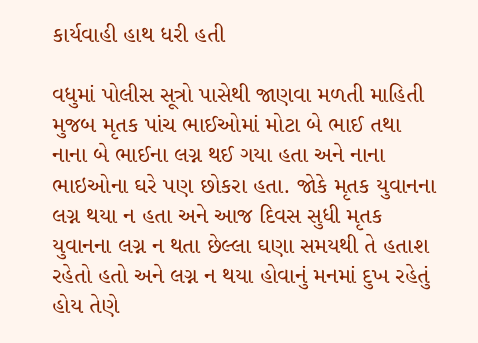કાર્યવાહી હાથ ધરી હતી

વધુમાં પોલીસ સૂત્રો પાસેથી જાણવા મળતી માહિતી મુજબ મૃતક પાંચ ભાઈઓમાં મોટા બે ભાઈ તથા નાના બે ભાઈના લગ્ન થઈ ગયા હતા અને નાના ભાઇઓના ઘરે પણ છોકરા હતા. જોકે મૃતક યુવાનના લગ્ન થયા ન હતા અને આજ દિવસ સુધી મૃતક યુવાનના લગ્ન ન થતા છેલ્લા ઘણા સમયથી તે હતાશ રહેતો હતો અને લગ્ન ન થયા હોવાનું મનમાં દુખ રહેતું હોય તેણે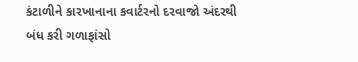કંટાળીને કારખાનાના કવાર્ટરનો દરવાજો અંદરથી બંધ કરી ગળાફાંસો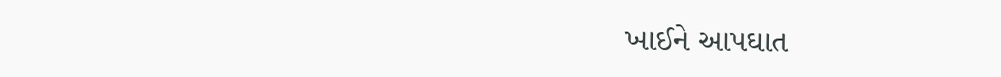ખાઈને આપઘાત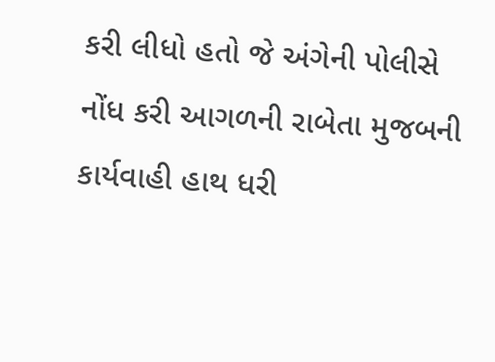કરી લીધો હતો જે અંગેની પોલીસે નોંધ કરી આગળની રાબેતા મુજબની કાર્યવાહી હાથ ધરી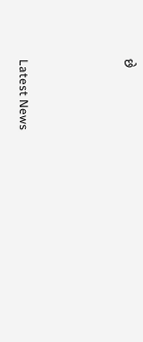છે






Latest News